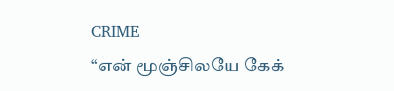CRIME
“என் மூஞ்சிலயே கேக்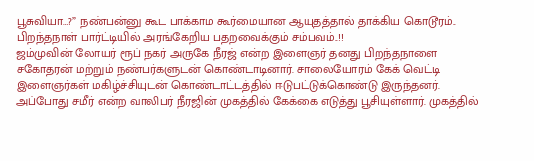பூசுவியா…?” நண்பன்னு கூட பாக்காம கூர்மையான ஆயுதத்தால் தாக்கிய கொடூரம்.. பிறந்தநாள் பார்ட்டியில் அரங்கேறிய பதறவைக்கும் சம்பவம்..!!
ஜம்முவின் லோயர் ரூப் நகர் அருகே நீரஜ் என்ற இளைஞர் தனது பிறந்தநாளை சகோதரன் மற்றும் நண்பர்களுடன் கொண்டாடினார். சாலையோரம் கேக் வெட்டி இளைஞர்கள் மகிழ்ச்சியுடன் கொண்டாட்டத்தில் ஈடுபட்டுக்கொண்டு இருந்தனர். அப்போது சமீர் என்ற வாலிபர் நீரஜின் முகத்தில் கேக்கை எடுத்து பூசியுள்ளார். முகத்தில்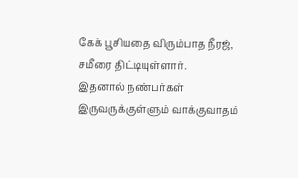கேக் பூசியதை விரும்பாத நீரஜ், சமீரை திட்டியுள்ளார்.
இதனால் நண்பர்கள் இருவருக்குள்ளும் வாக்குவாதம்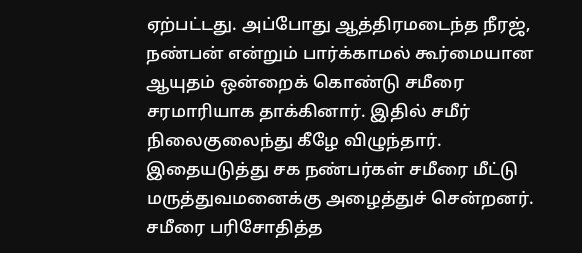ஏற்பட்டது. அப்போது ஆத்திரமடைந்த நீரஜ், நண்பன் என்றும் பார்க்காமல் கூர்மையான ஆயுதம் ஒன்றைக் கொண்டு சமீரை சரமாரியாக தாக்கினார். இதில் சமீர் நிலைகுலைந்து கீழே விழுந்தார்.
இதையடுத்து சக நண்பர்கள் சமீரை மீட்டு மருத்துவமனைக்கு அழைத்துச் சென்றனர். சமீரை பரிசோதித்த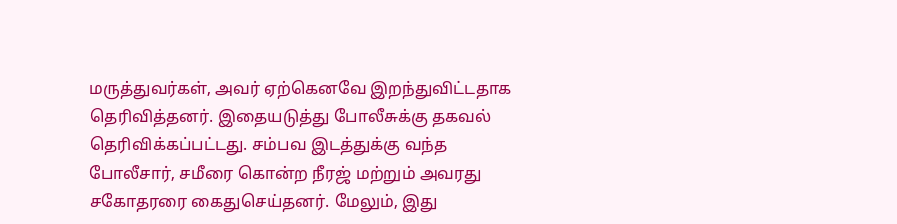மருத்துவர்கள், அவர் ஏற்கெனவே இறந்துவிட்டதாக தெரிவித்தனர். இதையடுத்து போலீசுக்கு தகவல் தெரிவிக்கப்பட்டது. சம்பவ இடத்துக்கு வந்த போலீசார், சமீரை கொன்ற நீரஜ் மற்றும் அவரது சகோதரரை கைதுசெய்தனர். மேலும், இது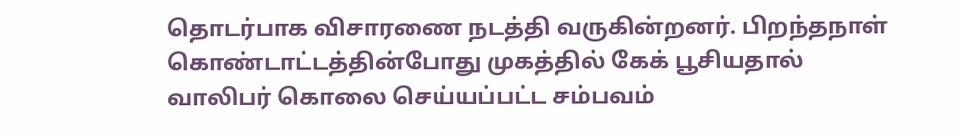தொடர்பாக விசாரணை நடத்தி வருகின்றனர். பிறந்தநாள் கொண்டாட்டத்தின்போது முகத்தில் கேக் பூசியதால் வாலிபர் கொலை செய்யப்பட்ட சம்பவம்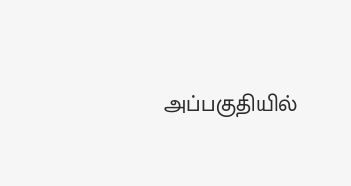அப்பகுதியில்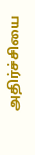அதிர்ச்சியை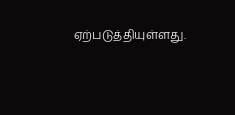ஏற்படுத்தியுள்ளது.